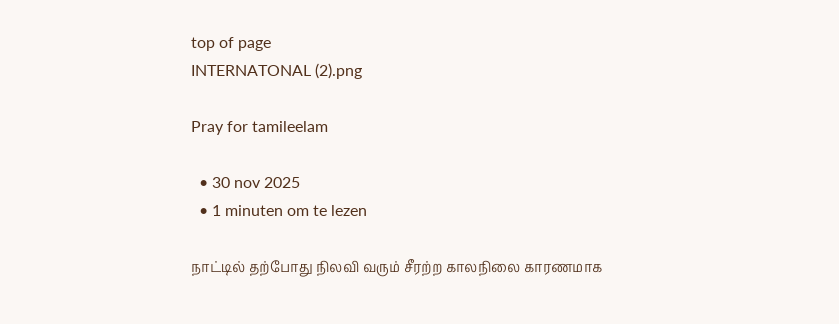top of page
INTERNATONAL (2).png

Pray for tamileelam

  • 30 nov 2025
  • 1 minuten om te lezen

நாட்டில் தற்போது நிலவி வரும் சீரற்ற காலநிலை காரணமாக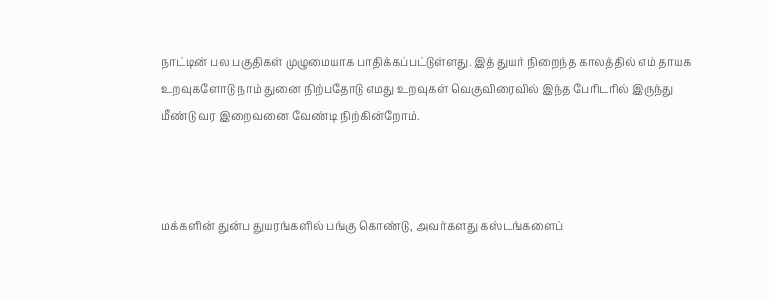நாட்டின் பல பகுதிகள் முழுமையாக பாதிக்கப்பட்டுள்ளது. இத் துயர் நிறைந்த காலத்தில் எம் தாயக உறவுகளோடு நாம் துனை நிற்பதோடு எமது உறவுகள் வெகுவிரைவில் இந்த பேரிடரில் இருந்து மீண்டு வர இறைவனை வேண்டி நிற்கின்றோம்.



மக்களின் துன்ப துயரங்களில் பங்கு கொண்டு, அவர்களது கஸ்டங்களைப்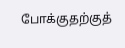போக்குதற்குத்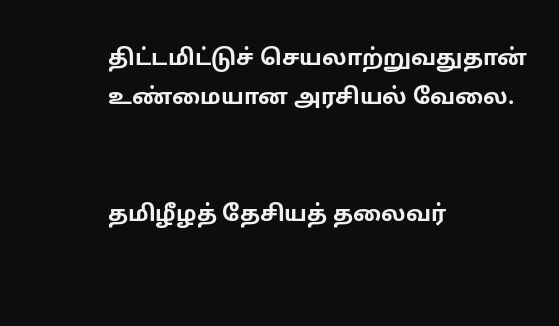திட்டமிட்டுச் செயலாற்றுவதுதான் உண்மையான அரசியல் வேலை.


தமிழீழத் தேசியத் தலைவர்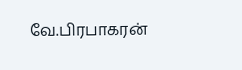வே.பிரபாகரன்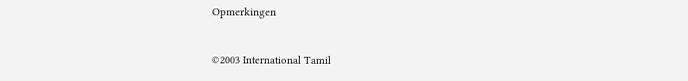Opmerkingen


©2003 International Tamil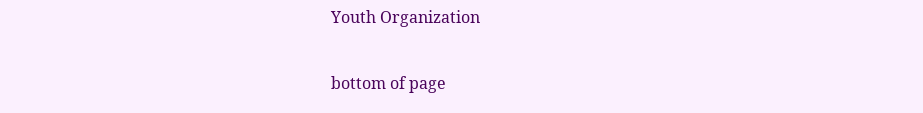Youth Organization

bottom of page